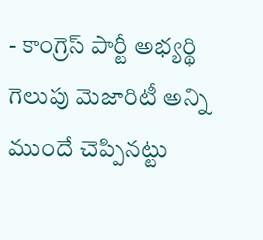- కాంగ్రెస్ పార్టీ అభ్యర్థి గెలుపు మెజారిటీ అన్ని ముందే చెప్పినట్టు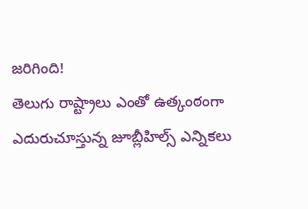జరిగింది!
తెలుగు రాష్ట్రాలు ఎంతో ఉత్కంఠంగా ఎదురుచూస్తున్న జూబ్లీహిల్స్ ఎన్నికలు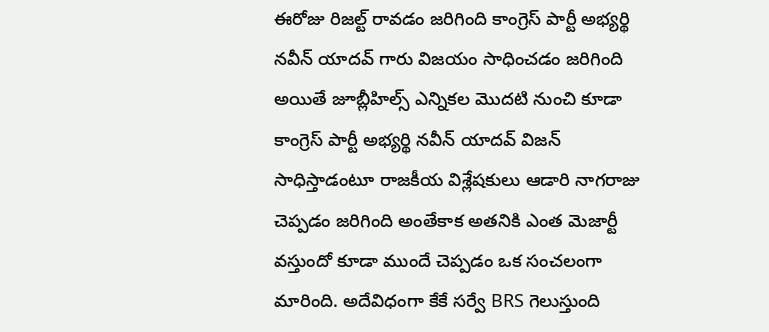ఈరోజు రిజల్ట్ రావడం జరిగింది కాంగ్రెస్ పార్టీ అభ్యర్థి నవీన్ యాదవ్ గారు విజయం సాధించడం జరిగింది అయితే జూబ్లీహిల్స్ ఎన్నికల మొదటి నుంచి కూడా కాంగ్రెస్ పార్టీ అభ్యర్థి నవీన్ యాదవ్ విజన్ సాధిస్తాడంటూ రాజకీయ విశ్లేషకులు ఆడారి నాగరాజు చెప్పడం జరిగింది అంతేకాక అతనికి ఎంత మెజార్టీ వస్తుందో కూడా ముందే చెప్పడం ఒక సంచలంగా మారింది. అదేవిధంగా కేకే సర్వే BRS గెలుస్తుంది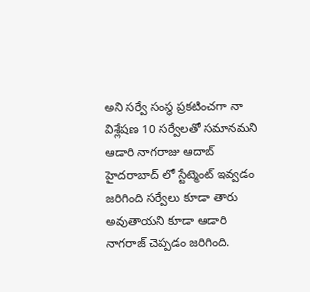అని సర్వే సంస్థ ప్రకటించగా నా విశ్లేషణ 10 సర్వేలతో సమానమని ఆడారి నాగరాజు ఆదాబ్ హైదరాబాద్ లో స్టేట్మెంట్ ఇవ్వడం జరిగింది సర్వేలు కూడా తారు అవుతాయని కూడా ఆడారి నాగరాజ్ చెప్పడం జరిగింది.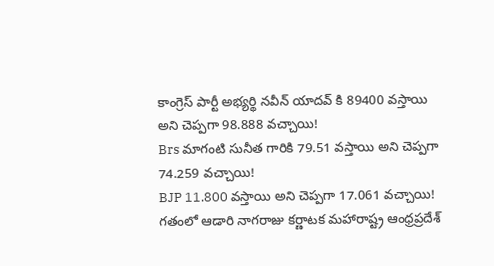కాంగ్రెస్ పార్టీ అభ్యర్థి నవీన్ యాదవ్ కి 89400 వస్తాయి అని చెప్పగా 98.888 వచ్చాయి!
Brs మాగంటి సునీత గారికి 79.51 వస్తాయి అని చెప్పగా
74.259 వచ్చాయి!
BJP 11.800 వస్తాయి అని చెప్పగా 17.061 వచ్చాయి!
గతంలో ఆడారి నాగరాజు కర్ణాటక మహారాష్ట్ర ఆంధ్రప్రదేశ్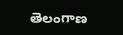తెలంగాణ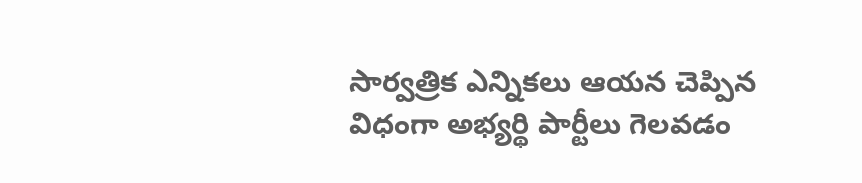సార్వత్రిక ఎన్నికలు ఆయన చెప్పిన విధంగా అభ్యర్థి పార్టీలు గెలవడం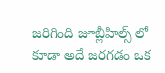జరిగింది జూబ్లీహిల్స్ లో కూడా అదే జరగడం ఒక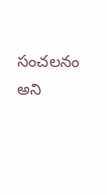సంచలనం అని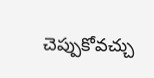చెప్పుకోవచ్చు